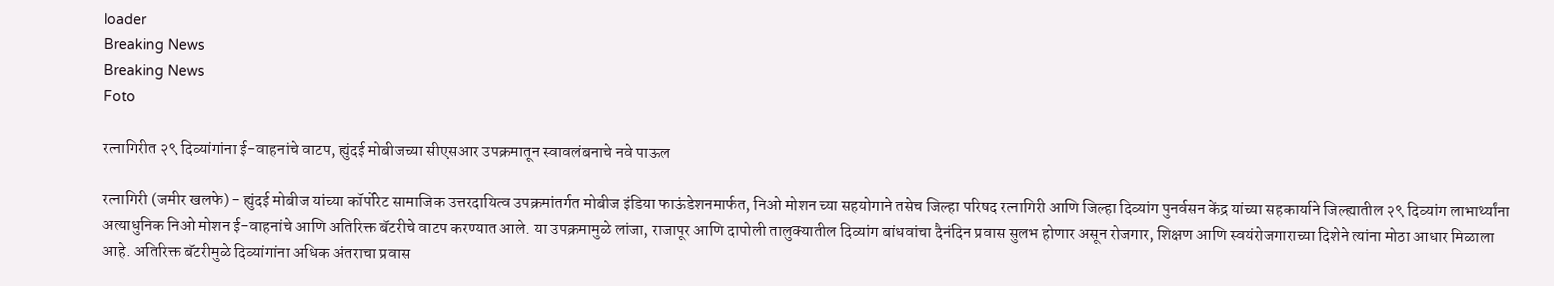loader
Breaking News
Breaking News
Foto

रत्नागिरीत २९ दिव्यांगांना ई-वाहनांचे वाटप, ह्युंदई मोबीजच्या सीएसआर उपक्रमातून स्वावलंबनाचे नवे पाऊल

रत्नागिरी (जमीर खलफे) - ह्युंदई मोबीज यांच्या कॉर्पोरेट सामाजिक उत्तरदायित्व उपक्रमांतर्गत मोबीज इंडिया फाऊंडेशनमार्फत, निओ मोशन च्या सहयोगाने तसेच जिल्हा परिषद रत्नागिरी आणि जिल्हा दिव्यांग पुनर्वसन केंद्र यांच्या सहकार्याने जिल्ह्यातील २९ दिव्यांग लाभार्थ्यांना अत्याधुनिक निओ मोशन ई-वाहनांचे आणि अतिरिक्त बॅटरीचे वाटप करण्यात आले. या उपक्रमामुळे लांजा, राजापूर आणि दापोली तालुक्यातील दिव्यांग बांधवांचा दैनंदिन प्रवास सुलभ होणार असून रोजगार, शिक्षण आणि स्वयंरोजगाराच्या दिशेने त्यांना मोठा आधार मिळाला आहे. अतिरिक्त बॅटरीमुळे दिव्यांगांना अधिक अंतराचा प्रवास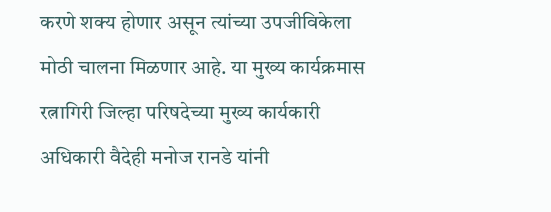करणे शक्य होणार असून त्यांच्या उपजीविकेला मोठी चालना मिळणार आहे. या मुख्य कार्यक्रमास रत्नागिरी जिल्हा परिषदेच्या मुख्य कार्यकारी अधिकारी वैदेही मनोज रानडे यांनी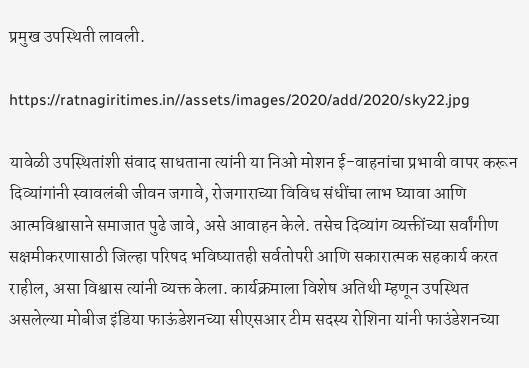प्रमुख उपस्थिती लावली.

https://ratnagiritimes.in//assets/images/2020/add/2020/sky22.jpg

यावेळी उपस्थितांशी संवाद साधताना त्यांनी या निओ मोशन ई-वाहनांचा प्रभावी वापर करून दिव्यांगांनी स्वावलंबी जीवन जगावे, रोजगाराच्या विविध संधींचा लाभ घ्यावा आणि आत्मविश्वासाने समाजात पुढे जावे, असे आवाहन केले. तसेच दिव्यांग व्यक्तींच्या सर्वांगीण सक्षमीकरणासाठी जिल्हा परिषद भविष्यातही सर्वतोपरी आणि सकारात्मक सहकार्य करत राहील, असा विश्वास त्यांनी व्यक्त केला. कार्यक्रमाला विशेष अतिथी म्हणून उपस्थित असलेल्या मोबीज इंडिया फाऊंडेशनच्या सीएसआर टीम सदस्य रोशिना यांनी फाउंडेशनच्या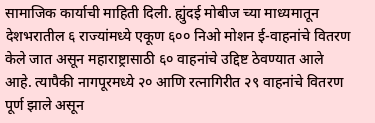सामाजिक कार्याची माहिती दिली. ह्युंदई मोबीज च्या माध्यमातून देशभरातील ६ राज्यांमध्ये एकूण ६०० निओ मोशन ई-वाहनांचे वितरण केले जात असून महाराष्ट्रासाठी ६० वाहनांचे उद्दिष्ट ठेवण्यात आले आहे. त्यापैकी नागपूरमध्ये २० आणि रत्नागिरीत २९ वाहनांचे वितरण पूर्ण झाले असून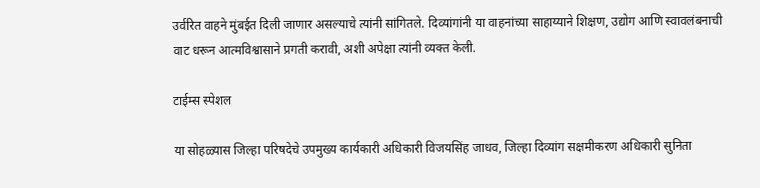उर्वरित वाहने मुंबईत दिली जाणार असल्याचे त्यांनी सांगितले. दिव्यांगांनी या वाहनांच्या साहाय्याने शिक्षण, उद्योग आणि स्वावलंबनाची वाट धरून आत्मविश्वासाने प्रगती करावी, अशी अपेक्षा त्यांनी व्यक्त केली.

टाईम्स स्पेशल

या सोहळ्यास जिल्हा परिषदेचे उपमुख्य कार्यकारी अधिकारी विजयसिंह जाधव, जिल्हा दिव्यांग सक्षमीकरण अधिकारी सुनिता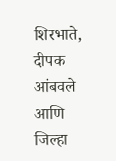शिरभाते, दीपक आंबवले आणि जिल्हा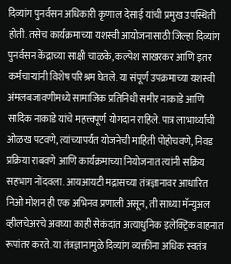दिव्यांग पुनर्वसन अधिकारी कृणाल देसाई यांची प्रमुख उपस्थिती होती. तसेच कार्यक्रमाच्या यशस्वी आयोजनासाठी जिल्हा दिव्यांग पुनर्वसन केंद्राच्या साक्षी चाळके, कल्पेश साखरकर आणि इतर कर्मचाऱ्यांनी विशेष परिश्रम घेतले. या संपूर्ण उपक्रमाच्या यशस्वी अंमलबजावणीमध्ये सामाजिक प्रतिनिधी समीर नाकाडे आणि सादिक नाकाडे यांचे महत्त्वपूर्ण योगदान राहिले. पात्र लाभार्थ्यांची ओळख पटवणे, त्यांच्यापर्यंत योजनेची माहिती पोहोचवणे, निवड प्रक्रिया राबवणे आणि कार्यक्रमाच्या नियोजनात त्यांनी सक्रिय सहभाग नोंदवला. आयआयटी मद्रासच्या तंत्रज्ञानावर आधारित निओ मोशन ही एक अभिनव प्रणाली असून, ती साध्या मॅन्युअल व्हीलचेअरचे अवघ्या काही सेकंदांत अत्याधुनिक इलेक्ट्रिक वाहनात रूपांतर करते. या तंत्रज्ञानामुळे दिव्यांग व्यक्तींना अधिक स्वतंत्र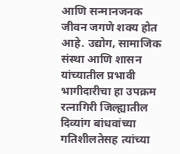आणि सन्मानजनक जीवन जगणे शक्य होत आहे. उद्योग, सामाजिक संस्था आणि शासन यांच्यातील प्रभावी भागीदारीचा हा उपक्रम रत्नागिरी जिल्ह्यातील दिव्यांग बांधवांच्या गतिशीलतेसह त्यांच्या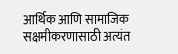आर्थिक आणि सामाजिक सक्षमीकरणासाठी अत्यंत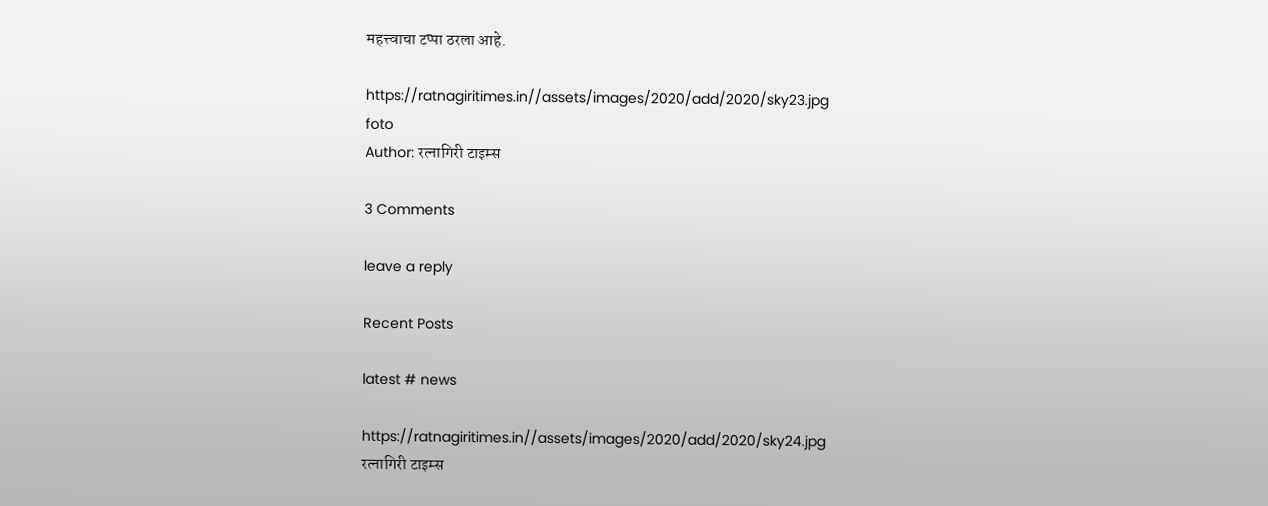महत्त्वाचा टप्पा ठरला आहे.

https://ratnagiritimes.in//assets/images/2020/add/2020/sky23.jpg
foto
Author: रत्नागिरी टाइम्स

3 Comments

leave a reply

Recent Posts

latest # news

https://ratnagiritimes.in//assets/images/2020/add/2020/sky24.jpg
रत्नागिरी टाइम्स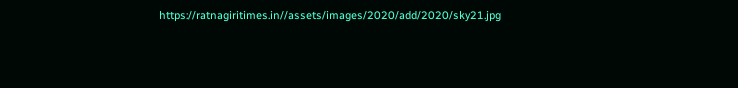https://ratnagiritimes.in//assets/images/2020/add/2020/sky21.jpg